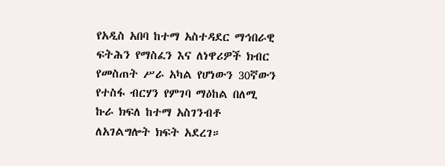የአዲስ አበባ ከተማ አስተዳደር ማኅበራዊ ፍትሕን የማስፈን እና ለነዋሪዎች ክብር የመስጠት ሥራ አካል የሆነውን 30ኛውን የተስፋ ብርሃን የምገባ ማዕከል በለሚ ኩራ ክፍለ ከተማ አስገንብቶ ለአገልግሎት ክፍት አደረገ።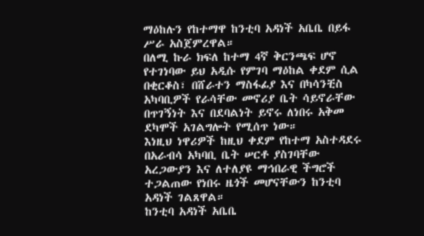ማዕከሉን የከተማዋ ከንቲባ አዳነች አቤቤ በይፋ ሥራ አስጀምረዋል።
በለሚ ኩራ ክፍለ ከተማ 4ኛ ቅርንጫፍ ሆኖ የተገነባው ይህ አዲሱ የምገባ ማዕከል ቀደም ሲል በቂርቆስ፣ በሸራተን ማስፋፊያ እና በካሳንቺስ አካባቢዎች የራሳቸው መኖሪያ ቤት ሳይኖራቸው በጥገኝነት እና በደባልነት ይኖሩ ለነበሩ አቅመ ደካሞች አገልግሎት የሚሰጥ ነው።
እነዚህ ነዋሪዎች ከዚህ ቀደም የከተማ አስተዳደሩ በአራብሳ አካባቢ ቤት ሠርቶ ያስገባቸው አረጋውያን እና ለተለያዩ ማኅበራዊ ችግሮች ተጋልጠው የነበሩ ዜጎች መሆናቸውን ከንቲባ አዳነች ገልጸዋል።
ከንቲባ አዳነች አቤቤ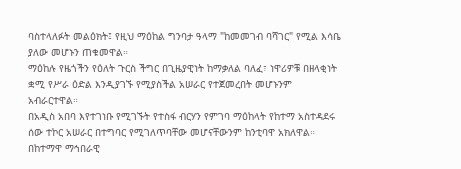ባስተላለፉት መልዕክት፤ የዚህ ማዕከል ግንባታ ዓላማ "ከመመገብ ባሻገር" የሚል እሳቤ ያለው መሆኑን ጠቁመዋል።
ማዕከሉ የዜጎችን የዕለት ጉርስ ችግር በጊዜያዊነት ከማቃለል ባለፈ፣ ነዋሪዎቹ በዘላቂነት ቋሚ የሥራ ዕድል እንዲያገኙ የሚያስችል አሠራር የተጀመረበት መሆኑንም አብራርተዋል።
በአዲስ አበባ እየተገነቡ የሚገኙት የተስፋ ብርሃን የምገባ ማዕከላት የከተማ አስተዳደሩ ሰው ተኮር አሠራር በተግባር የሚገለጥባቸው መሆናቸውንም ከንቲባዋ አክለዋል።
በከተማዋ ማኅበራዊ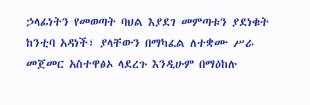ኃላፊነትን የመወጣት ባህል እያደገ መምጣቱን ያደነቁት ከንቲባ አዳነች፣ ያላቸውን በማካፈል ለተቋሙ ሥራ መጀመር አስተዋፅኦ ላደረጉ እንዲሁም በማዕከሉ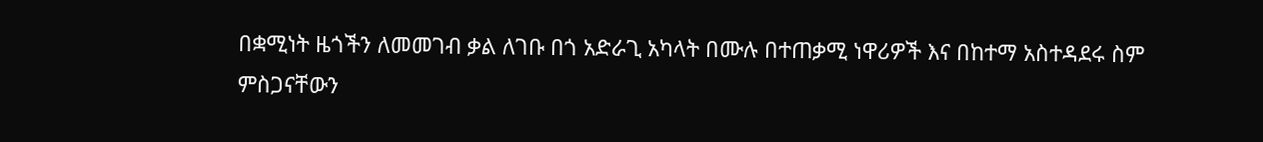በቋሚነት ዜጎችን ለመመገብ ቃል ለገቡ በጎ አድራጊ አካላት በሙሉ በተጠቃሚ ነዋሪዎች እና በከተማ አስተዳደሩ ስም ምስጋናቸውን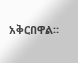አቅርበዋል።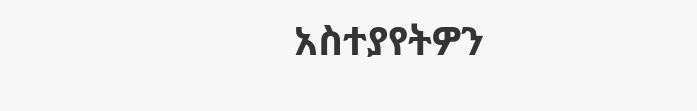አስተያየትዎን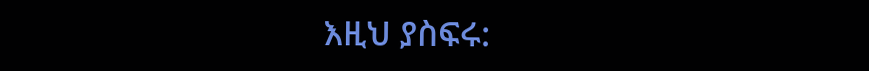እዚህ ያስፍሩ: